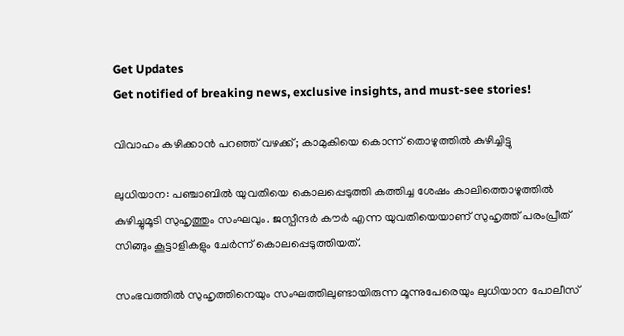Get Updates
Get notified of breaking news, exclusive insights, and must-see stories!

വിവാഹം കഴിക്കാന്‍ പറഞ്ഞ് വഴക്ക്; കാമുകിയെ കൊന്ന് തൊഴുത്തില്‍ കുഴിച്ചിട്ടു

ലുധിയാന: പഞ്ചാബിൽ യുവതിയെ കൊലപ്പെടുത്തി കത്തിച്ച ശേഷം കാലിത്തൊഴുത്തിൽ കുഴിച്ചുമൂടി സുഹൃത്തും സംഘവും. ജസ്പീന്ദർ കൗർ എന്ന യുവതിയെയാണ് സുഹൃത്ത് പരംപ്രീത് സിങ്ങും കൂട്ടാളികളും ചേർന്ന് കൊലപ്പെടുത്തിയത്.

സംഭവത്തിൽ സുഹൃത്തിനെയും സംഘത്തിലുണ്ടായിരുന്ന മൂന്നുപേരെയും ലുധിയാന പോലീസ്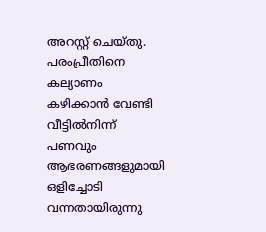അറസ്റ്റ് ചെയ്തു. പരംപ്രീതിനെ കല്യാണം കഴിക്കാൻ വേണ്ടി വീട്ടിൽനിന്ന് പണവും ആഭരണങ്ങളുമായി ഒളിച്ചോടി വന്നതായിരുന്നു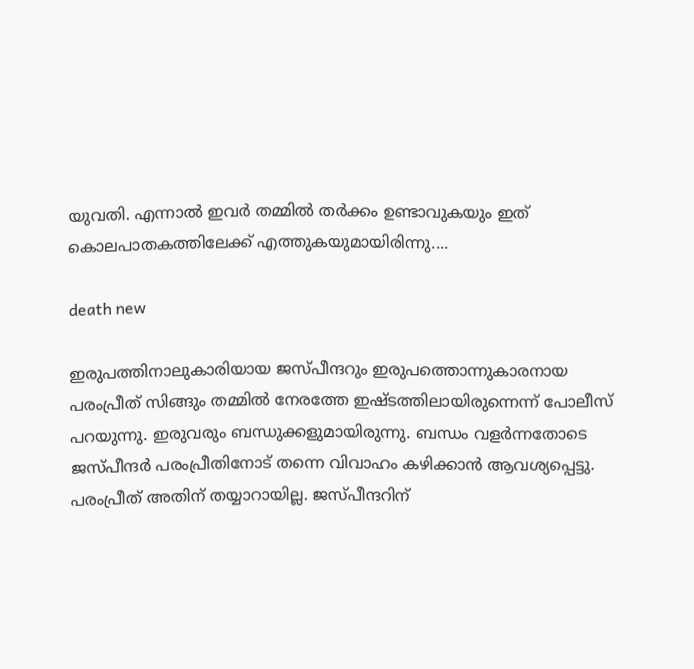യുവതി. എന്നാൽ ഇവർ തമ്മിൽ തർക്കം ഉണ്ടാവുകയും ഇത് കൊലപാതകത്തിലേക്ക് എത്തുകയുമായിരിന്നു....

death new

ഇരുപത്തിനാലുകാരിയായ ജസ്പീന്ദറും ഇരുപത്തൊന്നുകാരനായ പരംപ്രീത് സിങ്ങും തമ്മിൽ നേരത്തേ ഇഷ്ടത്തിലായിരുന്നെന്ന് പോലീസ് പറയുന്നു. ഇരുവരും ബന്ധുക്കളുമായിരുന്നു. ബന്ധം വളർന്നതോടെ ജസ്പീന്ദർ പരംപ്രീതിനോട് തന്നെ വിവാഹം കഴിക്കാൻ ആവശ്യപ്പെട്ടു. പരംപ്രീത് അതിന് തയ്യാറായില്ല. ജസ്പീന്ദറിന്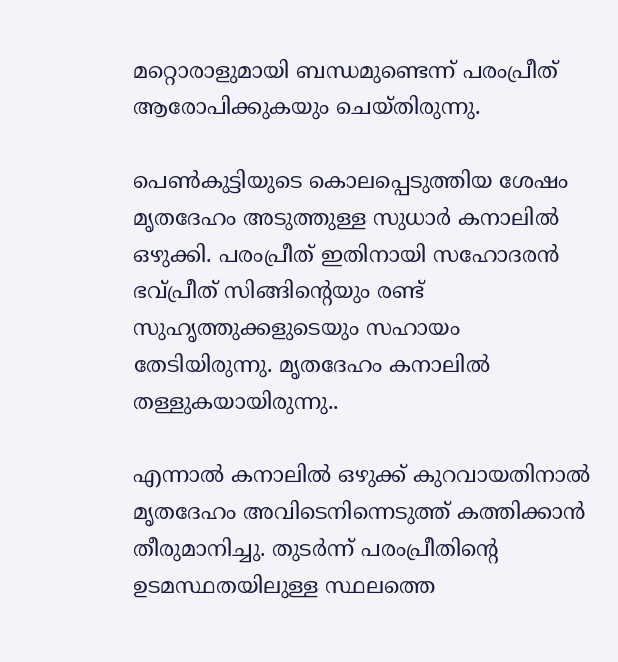മറ്റൊരാളുമായി ബന്ധമുണ്ടെന്ന് പരംപ്രീത് ആരോപിക്കുകയും ചെയ്തിരുന്നു.

പെൺകുട്ടിയുടെ കൊലപ്പെടുത്തിയ ശേഷം മൃതദേഹം അടുത്തുള്ള സുധാർ കനാലിൽ ഒഴുക്കി. പരംപ്രീത് ഇതിനായി സഹോദരൻ ഭവ്പ്രീത് സിങ്ങിന്റെയും രണ്ട് സുഹൃത്തുക്കളുടെയും സഹായം തേടിയിരുന്നു. മൃതദേഹം കനാലിൽ തള്ളുകയായിരുന്നു..

എന്നാൽ കനാലിൽ ഒഴുക്ക് കുറവായതിനാൽ മൃതദേഹം അവിടെനിന്നെടുത്ത് കത്തിക്കാൻ തീരുമാനിച്ചു. തുടർന്ന് പരംപ്രീതിന്റെ ഉടമസ്ഥതയിലുള്ള സ്ഥലത്തെ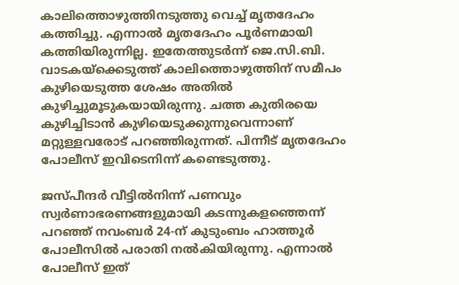കാലിത്തൊഴുത്തിനടുത്തു വെച്ച് മൃതദേഹം കത്തിച്ചു. എന്നാൽ മൃതദേഹം പൂർണമായി കത്തിയിരുന്നില്ല. ഇതേത്തുടർന്ന് ജെ.സി.ബി. വാടകയ്ക്കെടുത്ത് കാലിത്തൊഴുത്തിന് സമീപം കുഴിയെടുത്ത ശേഷം അതിൽ കുഴിച്ചുമൂടുകയായിരുന്നു. ചത്ത കുതിരയെ കുഴിച്ചിടാൻ കുഴിയെടുക്കുന്നുവെന്നാണ് മറ്റുള്ളവരോട് പറഞ്ഞിരുന്നത്. പിന്നീട് മൃതദേഹം പോലീസ് ഇവിടെനിന്ന് കണ്ടെടുത്തു.

ജസ്പീന്ദർ വീട്ടിൽനിന്ന് പണവും സ്വർണാഭരണങ്ങളുമായി കടന്നുകളഞ്ഞെന്ന് പറഞ്ഞ് നവംബർ 24-ന് കുടുംബം ഹാത്തൂർ പോലീസിൽ പരാതി നൽകിയിരുന്നു. എന്നാൽ പോലീസ് ഇത്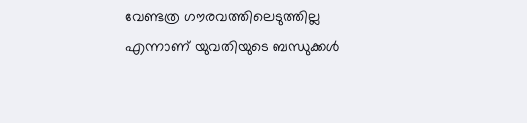വേണ്ടത്ര ഗൗരവത്തിലെടുത്തില്ല എന്നാണ് യുവതിയുടെ ബന്ധുക്കൾ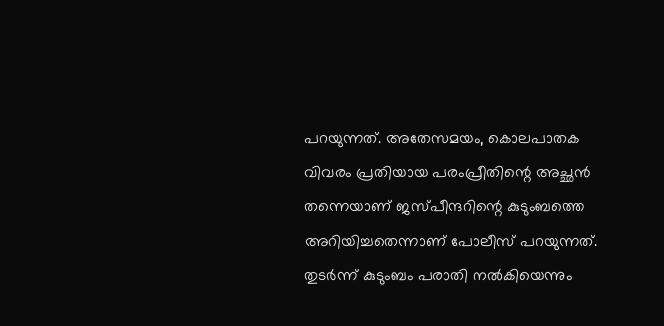പറയുന്നത്. അതേസമയം, കൊലപാതക വിവരം പ്രതിയായ പരംപ്രീതിന്റെ അച്ഛൻ തന്നെയാണ് ജസ്പീന്ദറിന്റെ കുടുംബത്തെ അറിയിച്ചതെന്നാണ് പോലീസ് പറയുന്നത്. തുടർന്ന് കുടുംബം പരാതി നൽകിയെന്നും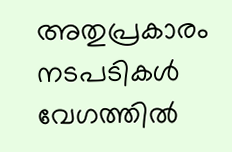അതുപ്രകാരം നടപടികൾ വേഗത്തിൽ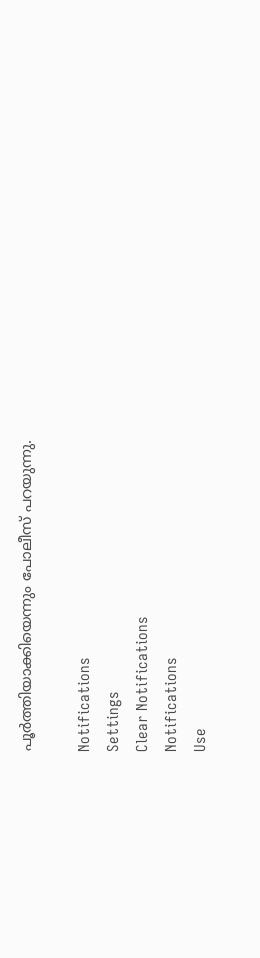പൂർത്തിയാക്കിയെന്നും പോലീസ് പറയുന്നു.

Notifications
Settings
Clear Notifications
Notifications
Use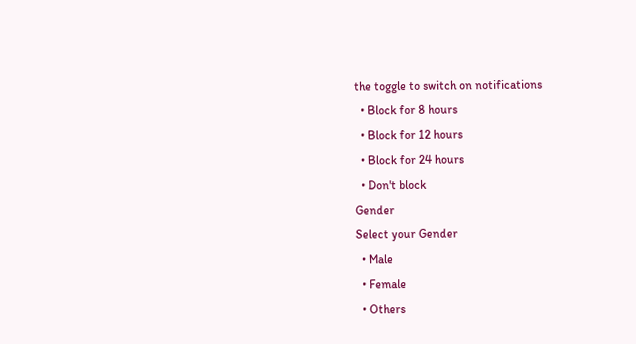the toggle to switch on notifications
  • Block for 8 hours
  • Block for 12 hours
  • Block for 24 hours
  • Don't block
Gender
Select your Gender
  • Male
  • Female
  • Others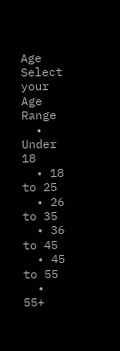Age
Select your Age Range
  • Under 18
  • 18 to 25
  • 26 to 35
  • 36 to 45
  • 45 to 55
  • 55+